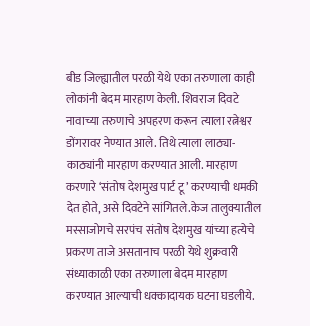बीड जिल्ह्यातील परळी येथे एका तरुणाला काही लोकांनी बेदम मारहाण केली. शिवराज दिवटे नावाच्या तरुणाचे अपहरण करून त्याला रत्नेश्वर डोंगरावर नेण्यात आले. तिथे त्याला लाठ्या-काठ्यांनी मारहाण करण्यात आली. मारहाण करणारे ‘संतोष देशमुख पार्ट टू’ करण्याची धमकी देत होते, असे दिवटेने सांगितले.केज तालुक्यातील मस्साजोगचे सरपंच संतोष देशमुख यांच्या हत्येचे प्रकरण ताजे असतानाच परळी येथे शुक्रवारी संध्याकाळी एका तरुणाला बेदम मारहाण करण्यात आल्याची धक्कादायक घटना घडलीये.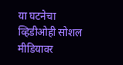या घटनेचा व्हिडीओही सोशल मीडियावर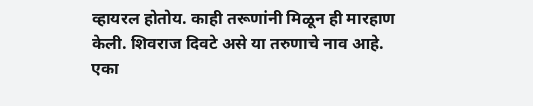व्हायरल होतोय. काही तरूणांनी मिळून ही मारहाण केली. शिवराज दिवटे असे या तरुणाचे नाव आहे. एका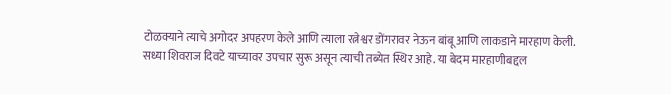टोळक्याने त्याचे अगोदर अपहरण केले आणि त्याला रत्नेश्वर डोंगरावर नेऊन बांबू आणि लाकडाने मारहाण केली.
सध्या शिवराज दिवटे याच्यावर उपचार सुरू असून त्याची तब्येत स्थिर आहे. या बेदम मारहाणीबद्दल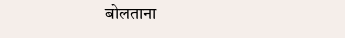बोलताना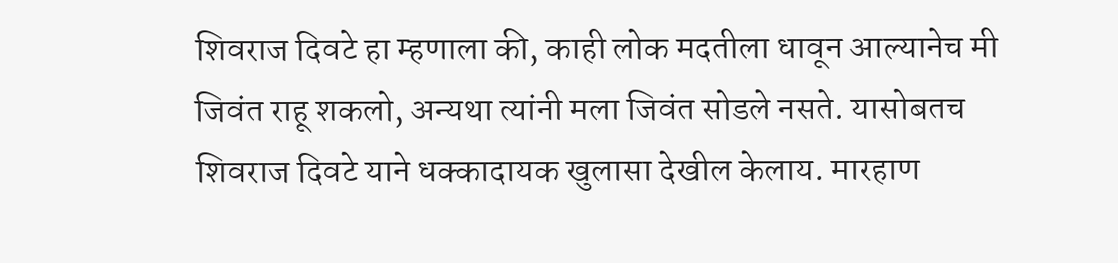शिवराज दिवटे हा म्हणाला की, काही लोक मदतीला धावून आल्यानेच मी जिवंत राहू शकलो, अन्यथा त्यांनी मला जिवंत सोडले नसते. यासोबतच शिवराज दिवटे याने धक्कादायक खुलासा देखील केलाय. मारहाण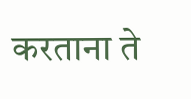करताना ते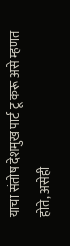याचा संतोष देशमुख पार्ट टू करू असे म्हणत होते, असेही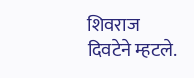शिवराज दिवटेने म्हटले.